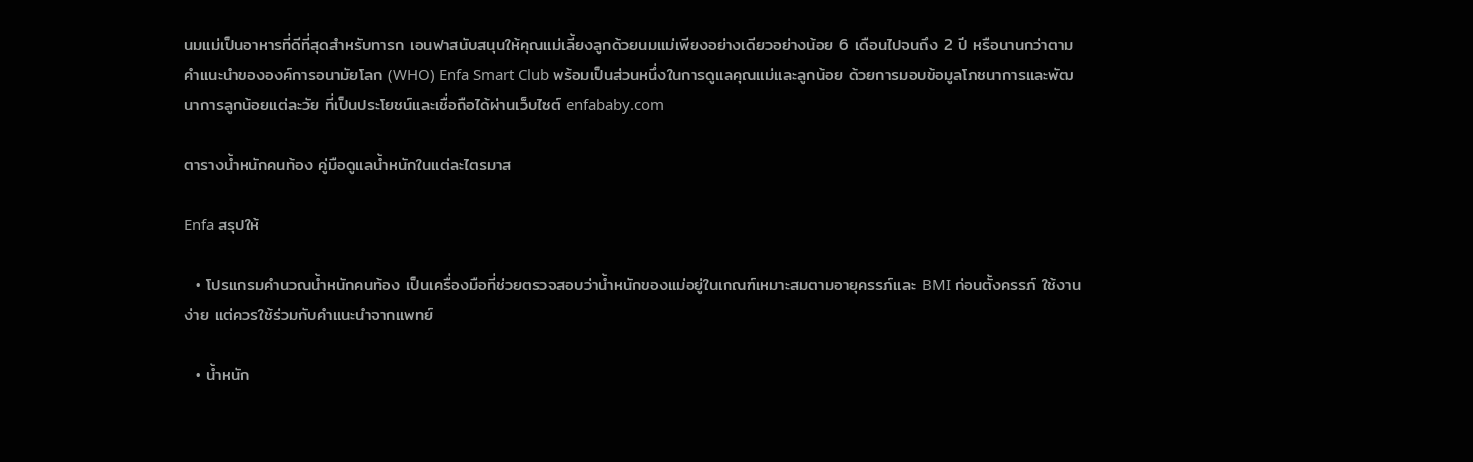นมแม่เป็นอาหารที่ดีที่สุดสำหรับทารก เอนฟาสนับสนุนให้คุณแม่เลี้ยงลูกด้วยนมแม่เพียงอย่างเดียวอย่างน้อย 6 เดือนไปจนถึง 2 ปี หรือนานกว่าตามคำแนะนำขององค์การอนามัยโลก (WHO) Enfa Smart Club พร้อมเป็นส่วนหนึ่งในการดูแลคุณแม่และลูกน้อย ด้วยการมอบข้อมูลโภชนาการและพัฒนาการลูกน้อยแต่ละวัย ที่เป็นประโยชน์และเชื่อถือได้ผ่านเว็บไซต์ enfababy.com

ตารางน้ำหนักคนท้อง คู่มือดูแลน้ำหนักในแต่ละไตรมาส

Enfa สรุปให้

  • โปรแกรมคำนวณน้ำหนักคนท้อง เป็นเครื่องมือที่ช่วยตรวจสอบว่าน้ำหนักของแม่อยู่ในเกณฑ์เหมาะสมตามอายุครรภ์และ BMI ก่อนตั้งครรภ์ ใช้งานง่าย แต่ควรใช้ร่วมกับคำแนะนำจากแพทย์

  • น้ำหนัก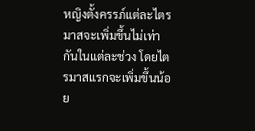หญิงตั้งครรภ์แต่ละไตรมาสจะเพิ่มขึ้นไม่เท่ากันในแต่ละช่วง โดยไตรมาสแรกจะเพิ่มขึ้นน้อย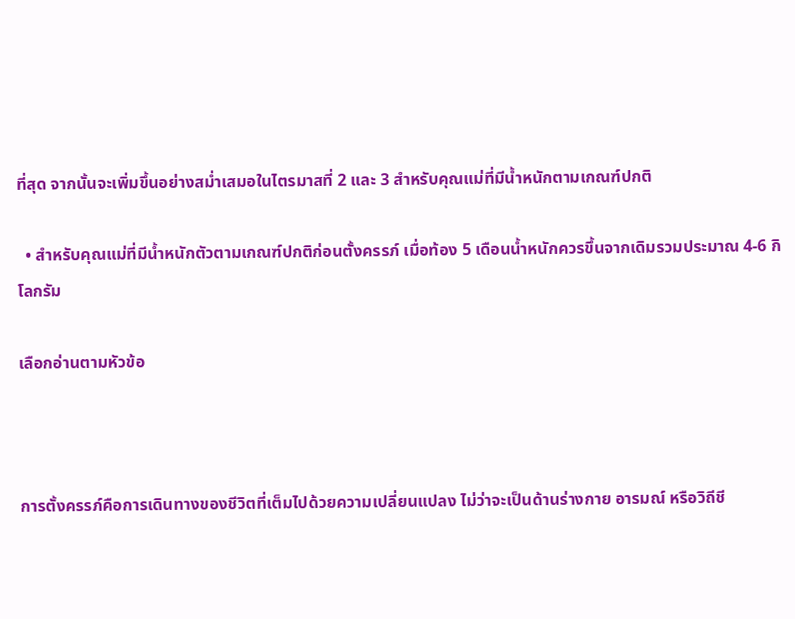ที่สุด จากนั้นจะเพิ่มขึ้นอย่างสม่ำเสมอในไตรมาสที่ 2 และ 3 สำหรับคุณแม่ที่มีน้ำหนักตามเกณฑ์ปกติ

  • สำหรับคุณแม่ที่มีน้ำหนักตัวตามเกณฑ์ปกติก่อนตั้งครรภ์ เมื่อท้อง 5 เดือนน้ำหนักควรขึ้นจากเดิมรวมประมาณ 4-6 กิโลกรัม

เลือกอ่านตามหัวข้อ



การตั้งครรภ์คือการเดินทางของชีวิตที่เต็มไปด้วยความเปลี่ยนแปลง ไม่ว่าจะเป็นด้านร่างกาย อารมณ์ หรือวิถีชี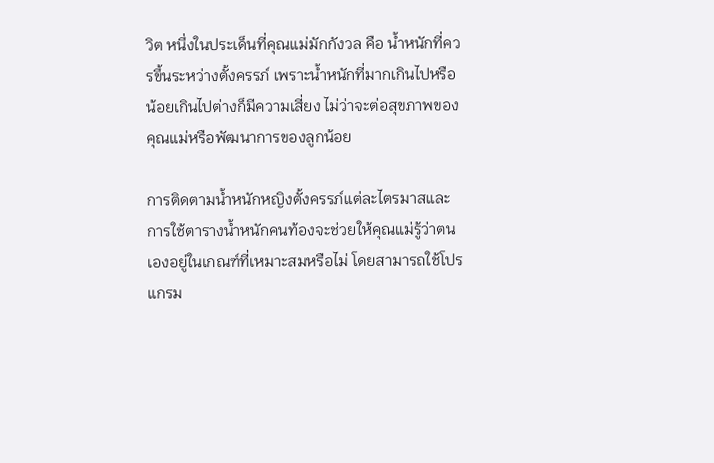วิต หนึ่งในประเด็นที่คุณแม่มักกังวล คือ น้ำหนักที่ควรขึ้นระหว่างตั้งครรภ์ เพราะน้ำหนักที่มากเกินไปหรือน้อยเกินไปต่างก็มีความเสี่ยง ไม่ว่าจะต่อสุขภาพของคุณแม่หรือพัฒนาการของลูกน้อย

การติดตามน้ำหนักหญิงตั้งครรภ์แต่ละไตรมาสและการใช้ตารางน้ำหนักคนท้องจะช่วยให้คุณแม่รู้ว่าตนเองอยู่ในเกณฑ์ที่เหมาะสมหรือไม่ โดยสามารถใช้โปรแกรม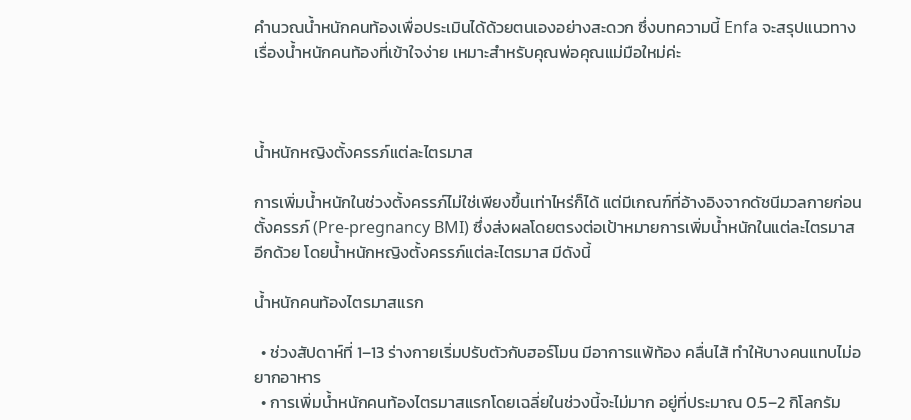คำนวณน้ำหนักคนท้องเพื่อประเมินได้ด้วยตนเองอย่างสะดวก ซึ่งบทความนี้ Enfa จะสรุปแนวทางเรื่องน้ำหนักคนท้องที่เข้าใจง่าย เหมาะสำหรับคุณพ่อคุณแม่มือใหม่ค่ะ



น้ำหนักหญิงตั้งครรภ์แต่ละไตรมาส

การเพิ่มน้ำหนักในช่วงตั้งครรภ์ไม่ใช่เพียงขึ้นเท่าไหร่ก็ได้ แต่มีเกณฑ์ที่อ้างอิงจากดัชนีมวลกายก่อนตั้งครรภ์ (Pre-pregnancy BMI) ซึ่งส่งผลโดยตรงต่อเป้าหมายการเพิ่มน้ำหนักในแต่ละไตรมาสอีกด้วย โดยน้ำหนักหญิงตั้งครรภ์แต่ละไตรมาส มีดังนี้

น้ำหนักคนท้องไตรมาสแรก

  • ช่วงสัปดาห์ที่ 1–13 ร่างกายเริ่มปรับตัวกับฮอร์โมน มีอาการแพ้ท้อง คลื่นไส้ ทำให้บางคนแทบไม่อยากอาหาร
  • การเพิ่มน้ำหนักคนท้องไตรมาสแรกโดยเฉลี่ยในช่วงนี้จะไม่มาก อยู่ที่ประมาณ 0.5–2 กิโลกรัม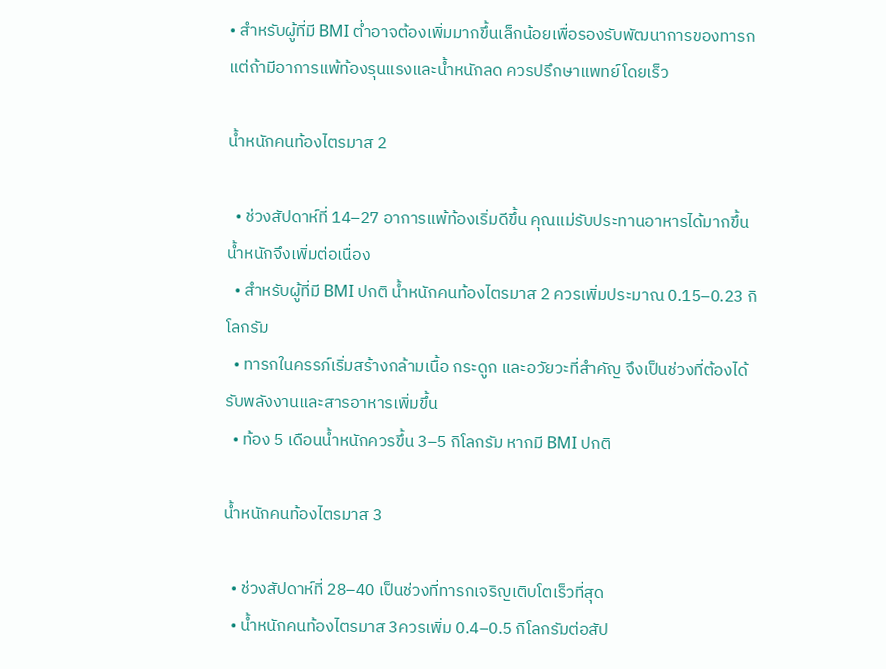• สำหรับผู้ที่มี BMI ต่ำอาจต้องเพิ่มมากขึ้นเล็กน้อยเพื่อรองรับพัฒนาการของทารก แต่ถ้ามีอาการแพ้ท้องรุนแรงและน้ำหนักลด ควรปรึกษาแพทย์โดยเร็ว

น้ำหนักคนท้องไตรมาส 2

  • ช่วงสัปดาห์ที่ 14–27 อาการแพ้ท้องเริ่มดีขึ้น คุณแม่รับประทานอาหารได้มากขึ้น น้ำหนักจึงเพิ่มต่อเนื่อง
  • สำหรับผู้ที่มี BMI ปกติ น้ำหนักคนท้องไตรมาส 2 ควรเพิ่มประมาณ 0.15–0.23 กิโลกรัม
  • ทารกในครรภ์เริ่มสร้างกล้ามเนื้อ กระดูก และอวัยวะที่สำคัญ จึงเป็นช่วงที่ต้องได้รับพลังงานและสารอาหารเพิ่มขึ้น
  • ท้อง 5 เดือนน้ำหนักควรขึ้น 3–5 กิโลกรัม หากมี BMI ปกติ

น้ำหนักคนท้องไตรมาส 3

  • ช่วงสัปดาห์ที่ 28–40 เป็นช่วงที่ทารกเจริญเติบโตเร็วที่สุด
  • น้ำหนักคนท้องไตรมาส 3ควรเพิ่ม 0.4–0.5 กิโลกรัมต่อสัป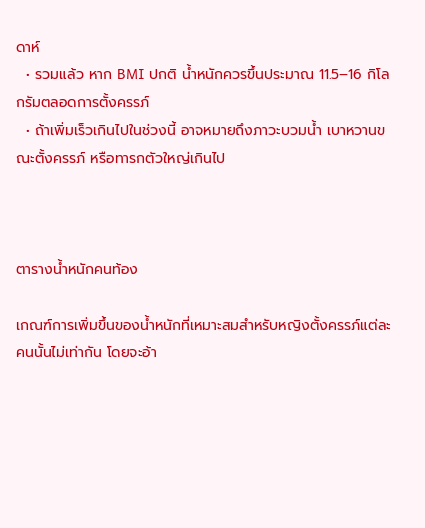ดาห์
  • รวมแล้ว หาก BMI ปกติ น้ำหนักควรขึ้นประมาณ 11.5–16 กิโลกรัมตลอดการตั้งครรภ์
  • ถ้าเพิ่มเร็วเกินไปในช่วงนี้ อาจหมายถึงภาวะบวมน้ำ เบาหวานขณะตั้งครรภ์ หรือทารกตัวใหญ่เกินไป



ตารางน้ำหนักคนท้อง

เกณฑ์การเพิ่มขึ้นของน้ำหนักที่เหมาะสมสำหรับหญิงตั้งครรภ์แต่ละคนนั้นไม่เท่ากัน โดยจะอ้า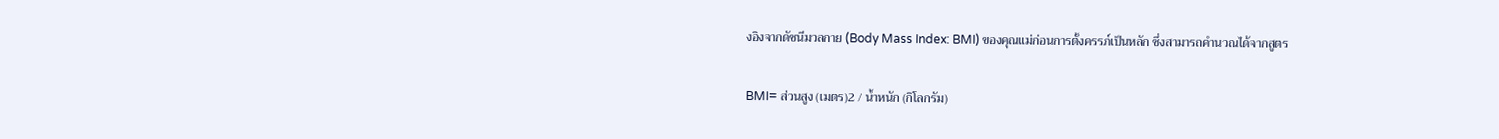งอิงจากดัชนีมวลกาย (Body Mass Index: BMI) ของคุณแม่ก่อนการตั้งครรภ์เป็นหลัก ซึ่งสามารถคำนวณได้จากสูตร

BMI= ส่วนสูง (เมตร)2 / น้ำหนัก (กิโลกรัม)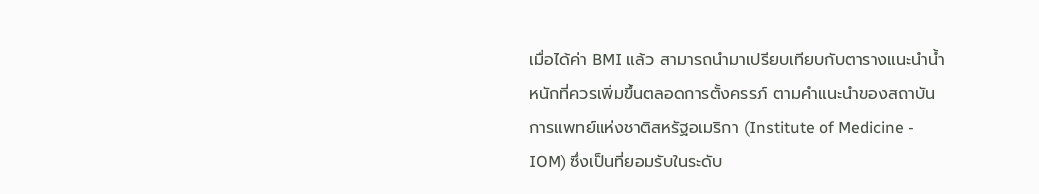เมื่อได้ค่า BMI แล้ว สามารถนำมาเปรียบเทียบกับตารางแนะนำน้ำหนักที่ควรเพิ่มขึ้นตลอดการตั้งครรภ์ ตามคำแนะนำของสถาบันการแพทย์แห่งชาติสหรัฐอเมริกา (Institute of Medicine - IOM) ซึ่งเป็นที่ยอมรับในระดับ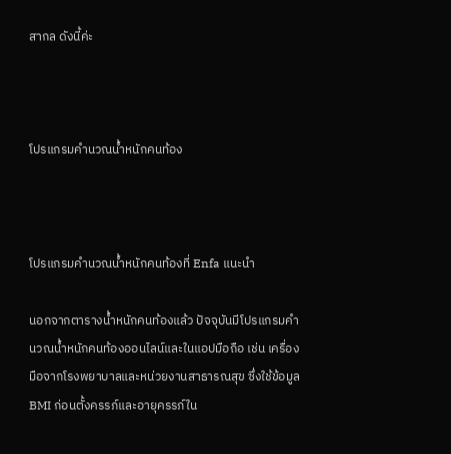สากล ดังนี้ค่ะ



โปรแกรมคำนวณน้ำหนักคนท้อง



โปรแกรมคำนวณน้ำหนักคนท้องที่ Enfa แนะนำ

นอกจากตารางน้ำหนักคนท้องแล้ว ปัจจุบันมีโปรแกรมคำนวณน้ำหนักคนท้องออนไลน์และในแอปมือถือ เช่น เครื่องมือจากโรงพยาบาลและหน่วยงานสาธารณสุข ซึ่งใช้ข้อมูล BMI ก่อนตั้งครรภ์และอายุครรภ์ใน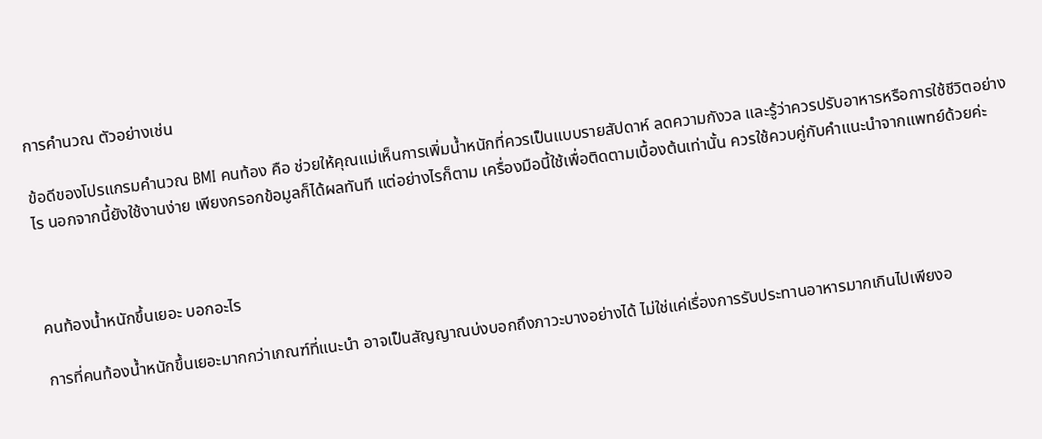การคำนวณ ตัวอย่างเช่น

ข้อดีของโปรแกรมคํานวณ BMI คนท้อง คือ ช่วยให้คุณแม่เห็นการเพิ่มน้ำหนักที่ควรเป็นแบบรายสัปดาห์ ลดความกังวล และรู้ว่าควรปรับอาหารหรือการใช้ชีวิตอย่างไร นอกจากนี้ยังใช้งานง่าย เพียงกรอกข้อมูลก็ได้ผลทันที แต่อย่างไรก็ตาม เครื่องมือนี้ใช้เพื่อติดตามเบื้องต้นเท่านั้น ควรใช้ควบคู่กับคำแนะนำจากแพทย์ด้วยค่ะ



คนท้องน้ำหนักขึ้นเยอะ บอกอะไร

การที่คนท้องน้ำหนักขึ้นเยอะมากกว่าเกณฑ์ที่แนะนำ อาจเป็นสัญญาณบ่งบอกถึงภาวะบางอย่างได้ ไม่ใช่แค่เรื่องการรับประทานอาหารมากเกินไปเพียงอ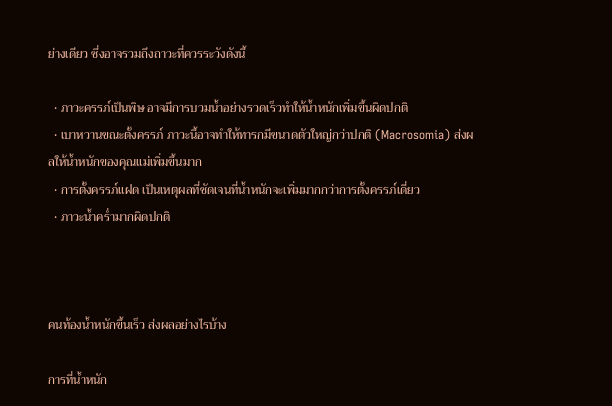ย่างเดียว ซึ่งอาจรวมถึงถาวะที่ควรระวังดังนี้

  • ภาวะครรภ์เป็นพิษ อาจมีการบวมน้ำอย่างรวดเร็วทำให้น้ำหนักเพิ่มขึ้นผิดปกติ
  • เบาหวานขณะตั้งครรภ์ ภาวะนี้อาจทำให้ทารกมีขนาดตัวใหญ่กว่าปกติ (Macrosomia) ส่งผลให้น้ำหนักของคุณแม่เพิ่มขึ้นมาก
  • การตั้งครรภ์แฝด เป็นเหตุผลที่ชัดเจนที่น้ำหนักจะเพิ่มมากกว่าการตั้งครรภ์เดี่ยว
  • ภาวะน้ำคร่ำมากผิดปกติ



คนท้องน้ำหนักขึ้นเร็ว ส่งผลอย่างไรบ้าง

การที่น้ำหนัก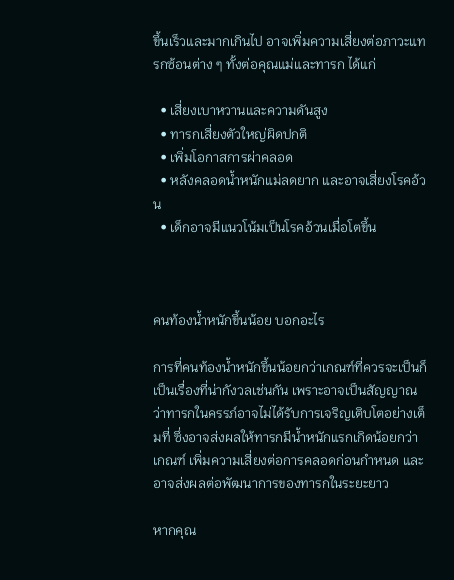ขึ้นเร็วและมากเกินไป อาจเพิ่มความเสี่ยงต่อภาวะแทรกซ้อนต่าง ๆ ทั้งต่อคุณแม่และทารก ได้แก่

  • เสี่ยงเบาหวานและความดันสูง
  • ทารกเสี่ยงตัวใหญ่ผิดปกติ
  • เพิ่มโอกาสการผ่าคลอด
  • หลังคลอดน้ำหนักแม่ลดยาก และอาจเสี่ยงโรคอ้วน
  • เด็กอาจมีแนวโน้มเป็นโรคอ้วนเมื่อโตขึ้น



คนท้องน้ำหนักขึ้นน้อย บอกอะไร

การที่คนท้องน้ำหนักขึ้นน้อยกว่าเกณฑ์ที่ควรจะเป็นก็เป็นเรื่องที่น่ากังวลเช่นกัน เพราะอาจเป็นสัญญาณว่าทารกในครรภ์อาจไม่ได้รับการเจริญเติบโตอย่างเต็มที่ ซึ่งอาจส่งผลให้ทารกมีน้ำหนักแรกเกิดน้อยกว่าเกณฑ์ เพิ่มความเสี่ยงต่อการคลอดก่อนกำหนด และอาจส่งผลต่อพัฒนาการของทารกในระยะยาว

หากคุณ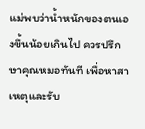แม่พบว่าน้ำหนักของตนเองขึ้นน้อยเกินไป ควรปรึกษาคุณหมอทันที เพื่อหาสาเหตุและรับ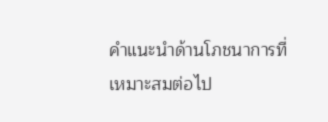คำแนะนำด้านโภชนาการที่เหมาะสมต่อไป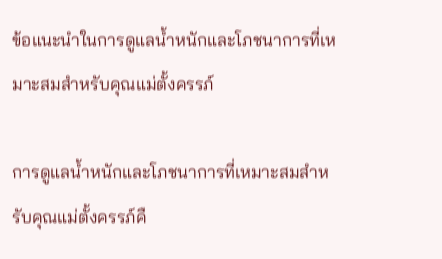ข้อแนะนำในการดูแลน้ำหนักและโภชนาการที่เหมาะสมสำหรับคุณแม่ตั้งครรภ์

การดูแลน้ำหนักและโภชนาการที่เหมาะสมสำหรับคุณแม่ตั้งครรภ์คื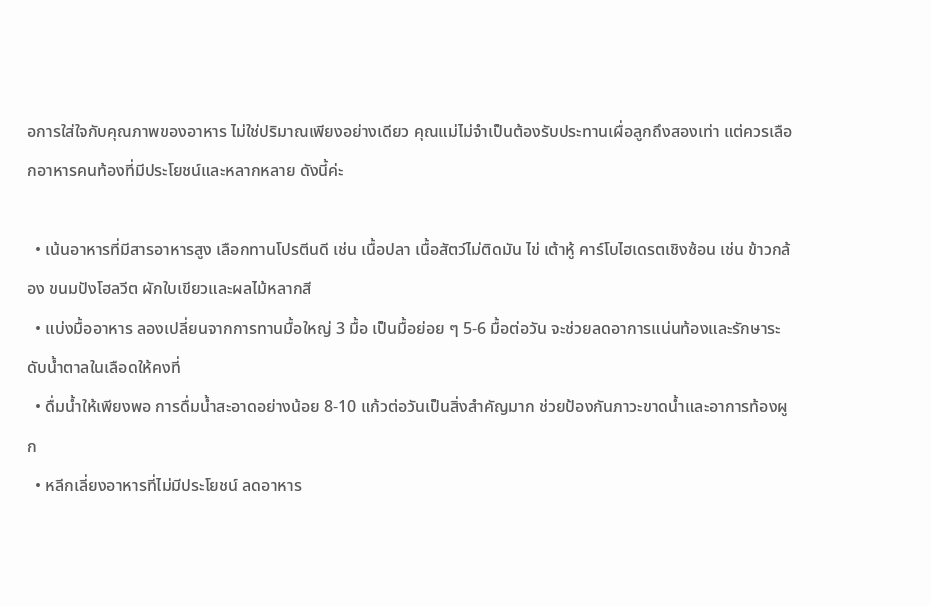อการใส่ใจกับคุณภาพของอาหาร ไม่ใช่ปริมาณเพียงอย่างเดียว คุณแม่ไม่จำเป็นต้องรับประทานเผื่อลูกถึงสองเท่า แต่ควรเลือกอาหารคนท้องที่มีประโยชน์และหลากหลาย ดังนี้ค่ะ

  • เน้นอาหารที่มีสารอาหารสูง เลือกทานโปรตีนดี เช่น เนื้อปลา เนื้อสัตว์ไม่ติดมัน ไข่ เต้าหู้ คาร์โบไฮเดรตเชิงซ้อน เช่น ข้าวกล้อง ขนมปังโฮลวีต ผักใบเขียวและผลไม้หลากสี
  • แบ่งมื้ออาหาร ลองเปลี่ยนจากการทานมื้อใหญ่ 3 มื้อ เป็นมื้อย่อย ๆ 5-6 มื้อต่อวัน จะช่วยลดอาการแน่นท้องและรักษาระดับน้ำตาลในเลือดให้คงที่
  • ดื่มน้ำให้เพียงพอ การดื่มน้ำสะอาดอย่างน้อย 8-10 แก้วต่อวันเป็นสิ่งสำคัญมาก ช่วยป้องกันภาวะขาดน้ำและอาการท้องผูก
  • หลีกเลี่ยงอาหารที่ไม่มีประโยชน์ ลดอาหาร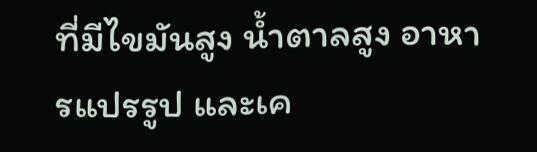ที่มีไขมันสูง น้ำตาลสูง อาหารแปรรูป และเค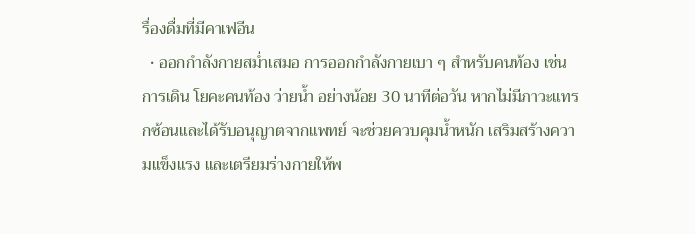รื่องดื่มที่มีคาเฟอีน
  • ออกกำลังกายสม่ำเสมอ การออกกำลังกายเบา ๆ สำหรับคนท้อง เช่น การเดิน โยคะคนท้อง ว่ายน้ำ อย่างน้อย 30 นาทีต่อวัน หากไม่มีภาวะแทรกซ้อนและได้รับอนุญาตจากแพทย์ จะช่วยควบคุมน้ำหนัก เสริมสร้างความแข็งแรง และเตรียมร่างกายให้พ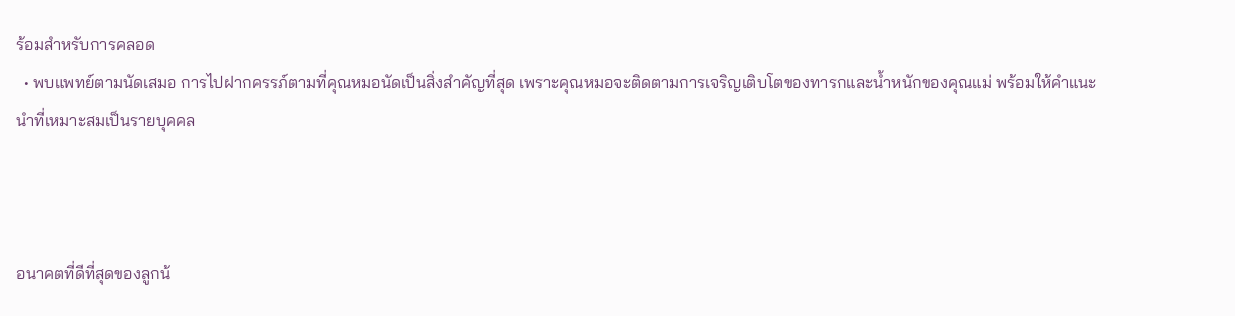ร้อมสำหรับการคลอด
  • พบแพทย์ตามนัดเสมอ การไปฝากครรภ์ตามที่คุณหมอนัดเป็นสิ่งสำคัญที่สุด เพราะคุณหมอจะติดตามการเจริญเติบโตของทารกและน้ำหนักของคุณแม่ พร้อมให้คำแนะนำที่เหมาะสมเป็นรายบุคคล



อนาคตที่ดีที่สุดของลูกน้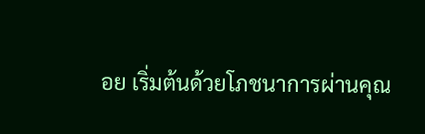อย เริ่มต้นด้วยโภชนาการผ่านคุณ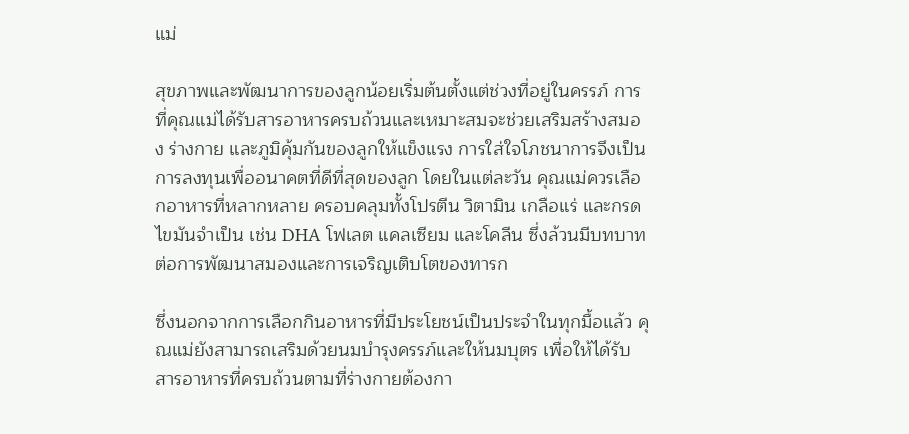แม่

สุขภาพและพัฒนาการของลูกน้อยเริ่มต้นตั้งแต่ช่วงที่อยู่ในครรภ์ การที่คุณแม่ได้รับสารอาหารครบถ้วนและเหมาะสมจะช่วยเสริมสร้างสมอง ร่างกาย และภูมิคุ้มกันของลูกให้แข็งแรง การใส่ใจโภชนาการจึงเป็นการลงทุนเพื่ออนาคตที่ดีที่สุดของลูก โดยในแต่ละวัน คุณแม่ควรเลือกอาหารที่หลากหลาย ครอบคลุมทั้งโปรตีน วิตามิน เกลือแร่ และกรดไขมันจำเป็น เช่น DHA โฟเลต แคลเซียม และโคลีน ซึ่งล้วนมีบทบาทต่อการพัฒนาสมองและการเจริญเติบโตของทารก

ซึ่งนอกจากการเลือกกินอาหารที่มีประโยชน์เป็นประจำในทุกมื้อแล้ว คุณแม่ยังสามารถเสริมด้วยนมบำรุงครรภ์และให้นมบุตร เพื่อให้ได้รับสารอาหารที่ครบถ้วนตามที่ร่างกายต้องกา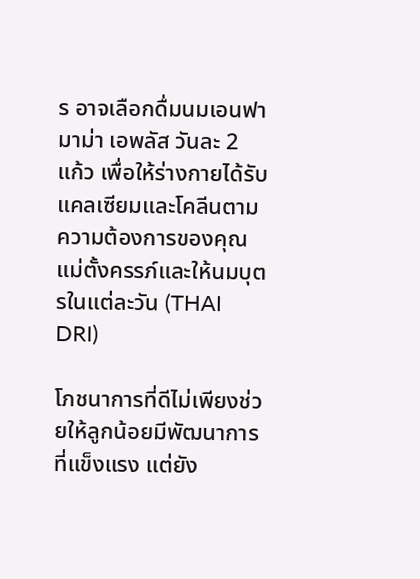ร อาจเลือกดื่มนมเอนฟามาม่า เอพลัส วันละ 2 แก้ว เพื่อให้ร่างกายได้รับแคลเซียมและโคลีนตามความต้องการของคุณแม่ตั้งครรภ์และให้นมบุตรในแต่ละวัน (THAI DRI)

โภชนาการที่ดีไม่เพียงช่วยให้ลูกน้อยมีพัฒนาการที่แข็งแรง แต่ยัง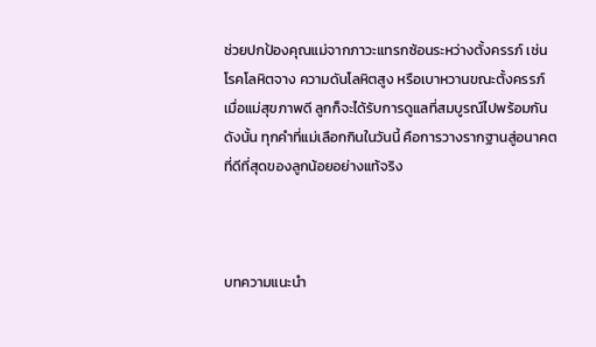ช่วยปกป้องคุณแม่จากภาวะแทรกซ้อนระหว่างตั้งครรภ์ เช่น โรคโลหิตจาง ความดันโลหิตสูง หรือเบาหวานขณะตั้งครรภ์ เมื่อแม่สุขภาพดี ลูกก็จะได้รับการดูแลที่สมบูรณ์ไปพร้อมกัน ดังนั้น ทุกคำที่แม่เลือกกินในวันนี้ คือการวางรากฐานสู่อนาคตที่ดีที่สุดของลูกน้อยอย่างแท้จริง



บทความแนะนำ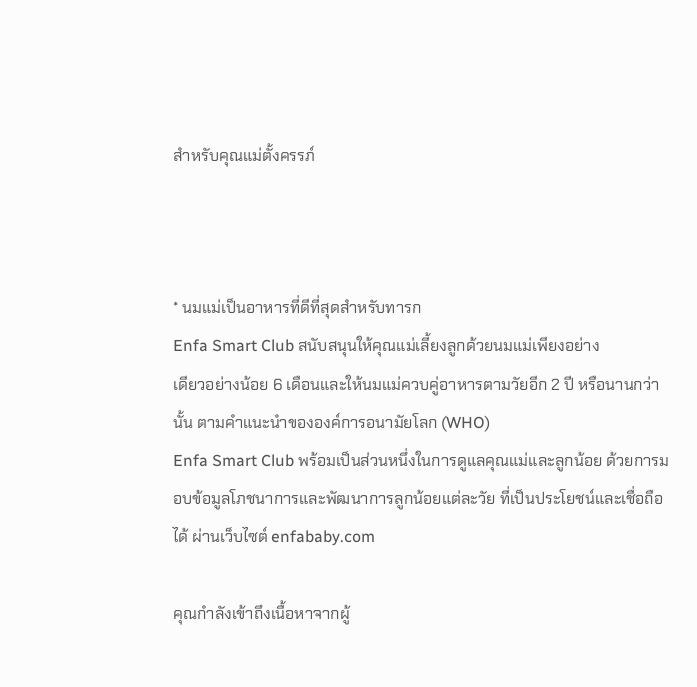สำหรับคุณแม่ตั้งครรภ์



* นมแม่เป็นอาหารที่ดีที่สุดสำหรับทารก
Enfa Smart Club สนับสนุนให้คุณแม่เลี้ยงลูกด้วยนมแม่เพียงอย่าง
เดียวอย่างน้อย 6 เดือนและให้นมแม่ควบคู่อาหารตามวัยอีก 2 ปี หรือนานกว่านั้น ตามคำแนะนำขององค์การอนามัยโลก (WHO)
Enfa Smart Club พร้อมเป็นส่วนหนึ่งในการดูแลคุณแม่และลูกน้อย ด้วยการมอบข้อมูลโภชนาการและพัฒนาการลูกน้อยแต่ละวัย ที่เป็นประโยชน์และเชื่อถือได้ ผ่านเว็บไซต์ enfababy.com

คุณกำลังเข้าถึงเนื้อหาจากผู้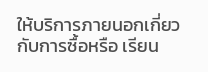ให้บริการภายนอกเกี่ยวกับการซื้อหรือ เรียน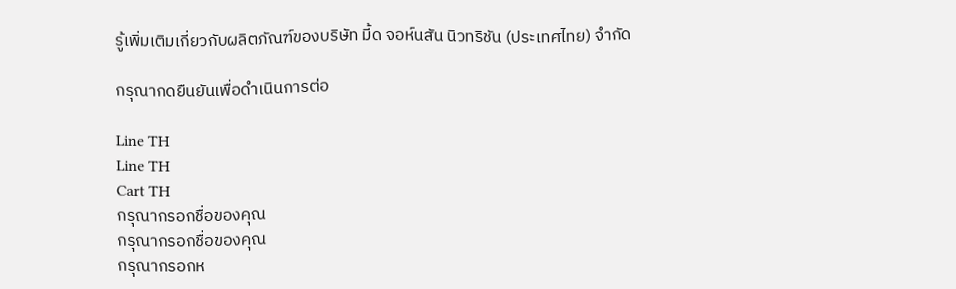รู้เพิ่มเติมเกี่ยวกับผลิตภัณฑ์ของบริษัท มี้ด จอห์นสัน นิวทริชัน (ประเทศไทย) จำกัด

กรุณากดยืนยันเพื่อดำเนินการต่อ

Line TH
Line TH
Cart TH
กรุณากรอกชื่อของคุณ
กรุณากรอกชื่อของคุณ
กรุณากรอกห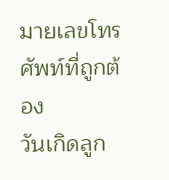มายเลขโทรศัพท์ที่ถูกต้อง
วันเกิดลูก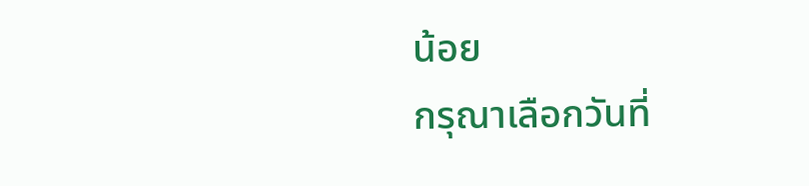น้อย
กรุณาเลือกวันที่